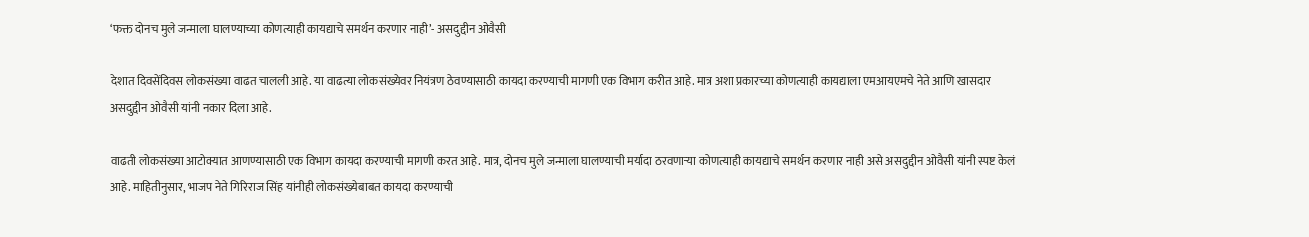‘फक्त दोनच मुले जन्माला घालण्याच्या कोणत्याही कायद्याचे समर्थन करणार नाही’- असदुद्दीन ओवैसी

देशात दिवसेंदिवस लोकसंख्या वाढत चालली आहे. या वाढत्या लोकसंख्येवर नियंत्रण ठेवण्यासाठी कायदा करण्याची मागणी एक विभाग करीत आहे. मात्र अशा प्रकारच्या कोणत्याही कायद्याला एमआयएमचे नेते आणि खासदार असदुद्दीन ओवैसी यांनी नकार दिला आहे.

वाढती लोकसंख्या आटोक्यात आणण्यासाठी एक विभाग कायदा करण्याची मागणी करत आहे. मात्र, दोनच मुले जन्माला घालण्याची मर्यादा ठरवणाऱ्या कोणत्याही कायद्याचे समर्थन करणार नाही असे असदुद्दीन ओवैसी यांनी स्पष्ट केलं आहे. माहितीनुसार, भाजप नेते गिरिराज सिंह यांनीही लोकसंख्येबाबत कायदा करण्याची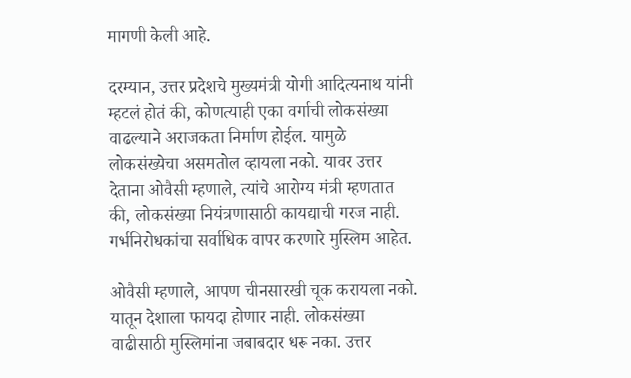मागणी केली आहे.

दरम्यान, उत्तर प्रदेशचे मुख्यमंत्री योगी आदित्यनाथ यांनी म्हटलं होतं की, कोणत्याही एका वर्गाची लोकसंख्या वाढल्याने अराजकता निर्माण होईल. यामुळे लोकसंख्येचा असमतोल व्हायला नको. यावर उत्तर देताना ओवैसी म्हणाले, त्यांचे आरोग्य मंत्री म्हणतात की, लोकसंख्या नियंत्रणासाठी कायद्याची गरज नाही. गर्भनिरोधकांचा सर्वाधिक वापर करणारे मुस्लिम आहेत.

ओवैसी म्हणाले, आपण चीनसारखी चूक करायला नको. यातून देशाला फायदा होणार नाही. लोकसंख्या वाढीसाठी मुस्लिमांना जबाबदार धरू नका. उत्तर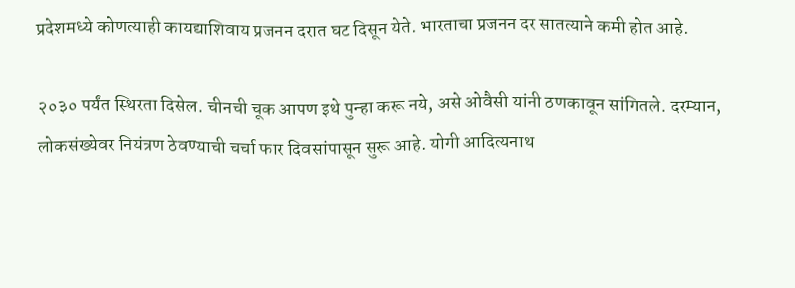प्रदेशमध्ये कोणत्याही कायद्याशिवाय प्रजनन दरात घट दिसून येते. भारताचा प्रजनन दर सातत्याने कमी होत आहे.

२०३० पर्यंत स्थिरता दिसेल. चीनची चूक आपण इथे पुन्हा करू नये, असे ओवैसी यांनी ठणकावून सांगितले. दरम्यान, लोकसंख्येवर नियंत्रण ठेवण्याची चर्चा फार दिवसांपासून सुरू आहे. योगी आदित्यनाथ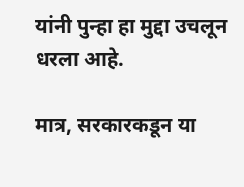यांनी पुन्हा हा मुद्दा उचलून धरला आहे.

मात्र, सरकारकडून या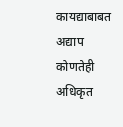कायद्याबाबत अद्याप कोणतेही अधिकृत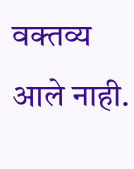वक्तव्य आले नाही.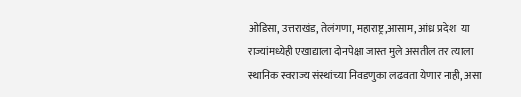ओडिसा, उत्तराखंड, तेलंगणा, महाराष्ट्र,आसाम, आंध्र प्रदेश  या राज्यांमध्येही एखाद्याला दोनपेक्षा जास्त मुले असतील तर त्याला स्थानिक स्वराज्य संस्थांच्या निवडणुका लढवता येणार नाही, असा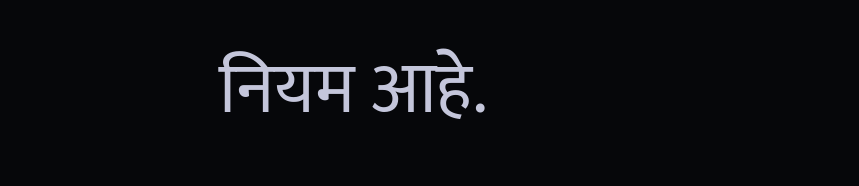नियम आहे.